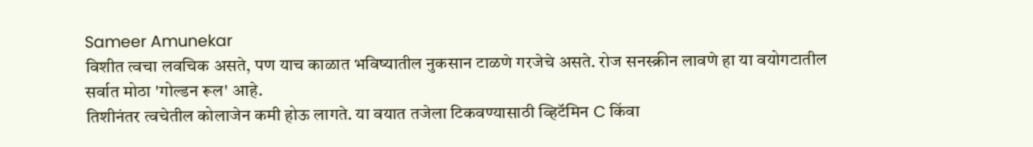Sameer Amunekar
विशीत त्वचा लवचिक असते, पण याच काळात भविष्यातील नुकसान टाळणे गरजेचे असते. रोज सनस्क्रीन लावणे हा या वयोगटातील सर्वात मोठा 'गोल्डन रूल' आहे.
तिशीनंतर त्वचेतील कोलाजेन कमी होऊ लागते. या वयात तजेला टिकवण्यासाठी व्हिटॅमिन C किंवा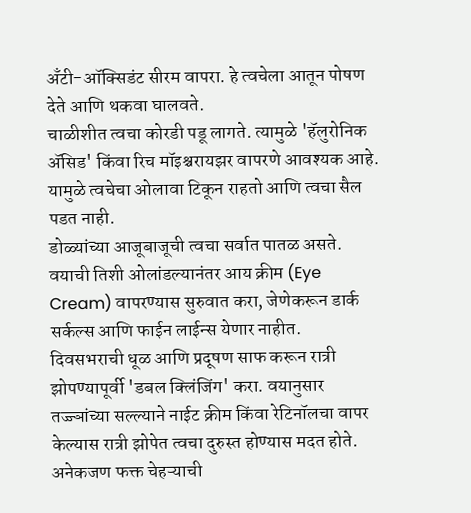अँटी-ऑक्सिडंट सीरम वापरा. हे त्वचेला आतून पोषण देते आणि थकवा घालवते.
चाळीशीत त्वचा कोरडी पडू लागते. त्यामुळे 'हॅलुरोनिक ॲसिड' किंवा रिच मॉइश्चरायझर वापरणे आवश्यक आहे. यामुळे त्वचेचा ओलावा टिकून राहतो आणि त्वचा सैल पडत नाही.
डोळ्यांच्या आजूबाजूची त्वचा सर्वात पातळ असते. वयाची तिशी ओलांडल्यानंतर आय क्रीम (Eye Cream) वापरण्यास सुरुवात करा, जेणेकरून डार्क सर्कल्स आणि फाईन लाईन्स येणार नाहीत.
दिवसभराची धूळ आणि प्रदूषण साफ करून रात्री झोपण्यापूर्वी 'डबल क्लिंजिंग' करा. वयानुसार तज्ज्ञांच्या सल्ल्याने नाईट क्रीम किंवा रेटिनॉलचा वापर केल्यास रात्री झोपेत त्वचा दुरुस्त होण्यास मदत होते.
अनेकजण फक्त चेहऱ्याची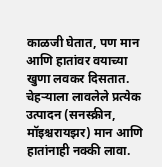काळजी घेतात, पण मान आणि हातांवर वयाच्या खुणा लवकर दिसतात. चेहऱ्याला लावलेले प्रत्येक उत्पादन (सनस्क्रीन, मॉइश्चरायझर) मान आणि हातांनाही नक्की लावा.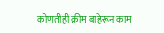कोणतीही क्रीम बाहेरून काम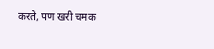करते, पण खरी चमक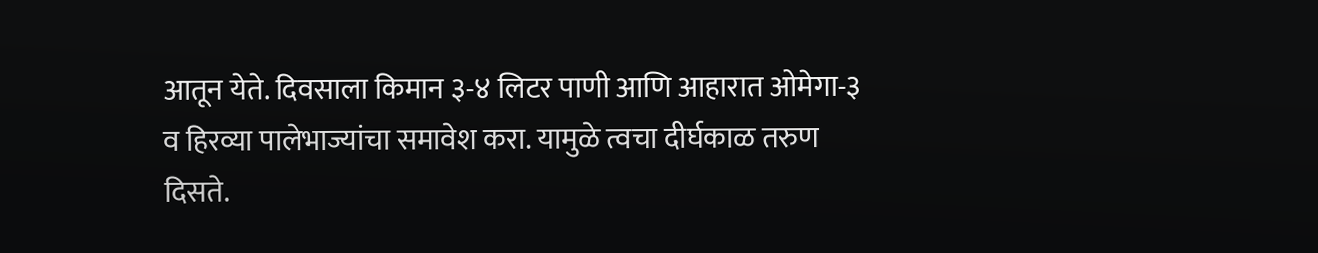आतून येते. दिवसाला किमान ३-४ लिटर पाणी आणि आहारात ओमेगा-३ व हिरव्या पालेभाज्यांचा समावेश करा. यामुळे त्वचा दीर्घकाळ तरुण दिसते.